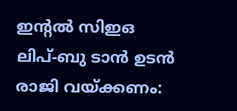ഇന്റൽ സിഇഒ ലിപ്-ബു ടാൻ ഉടൻ രാജി വയ്ക്കണം: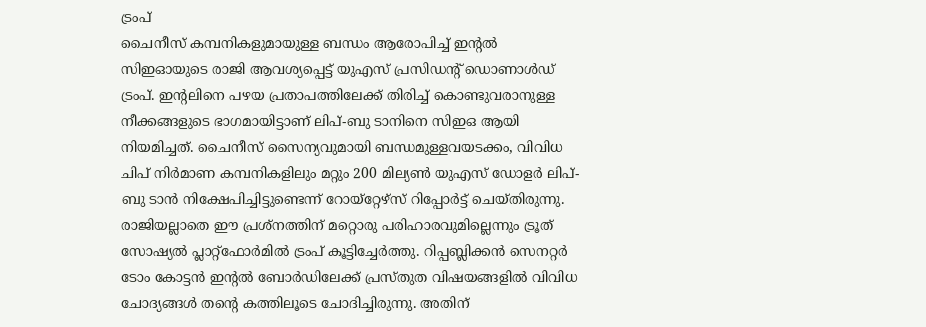ട്രംപ്
ചൈനീസ് കമ്പനികളുമായുള്ള ബന്ധം ആരോപിച്ച് ഇന്റൽ സിഇഓയുടെ രാജി ആവശ്യപ്പെട്ട് യുഎസ് പ്രസിഡന്റ് ഡൊണാൾഡ് ട്രംപ്. ഇന്റലിനെ പഴയ പ്രതാപത്തിലേക്ക് തിരിച്ച് കൊണ്ടുവരാനുള്ള നീക്കങ്ങളുടെ ഭാഗമായിട്ടാണ് ലിപ്-ബു ടാനിനെ സിഇഒ ആയി നിയമിച്ചത്. ചൈനീസ് സൈന്യവുമായി ബന്ധമുള്ളവയടക്കം, വിവിധ ചിപ് നിർമാണ കമ്പനികളിലും മറ്റും 200 മില്യൺ യുഎസ് ഡോളർ ലിപ്-ബു ടാൻ നിക്ഷേപിച്ചിട്ടുണ്ടെന്ന് റോയ്റ്റേഴ്സ് റിപ്പോർട്ട് ചെയ്തിരുന്നു.
രാജിയല്ലാതെ ഈ പ്രശ്നത്തിന് മറ്റൊരു പരിഹാരവുമില്ലെന്നും ട്രൂത് സോഷ്യൽ പ്ലാറ്റ്ഫോർമിൽ ട്രംപ് കൂട്ടിച്ചേർത്തു. റിപ്പബ്ലിക്കൻ സെനറ്റർ ടോം കോട്ടൻ ഇന്റൽ ബോർഡിലേക്ക് പ്രസ്തുത വിഷയങ്ങളിൽ വിവിധ ചോദ്യങ്ങൾ തന്റെ കത്തിലൂടെ ചോദിച്ചിരുന്നു. അതിന്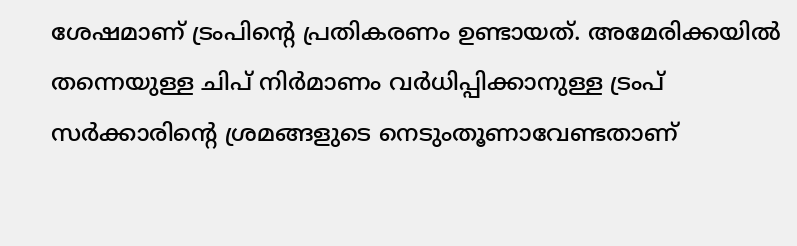ശേഷമാണ് ട്രംപിന്റെ പ്രതികരണം ഉണ്ടായത്. അമേരിക്കയിൽ തന്നെയുള്ള ചിപ് നിർമാണം വർധിപ്പിക്കാനുള്ള ട്രംപ് സർക്കാരിന്റെ ശ്രമങ്ങളുടെ നെടുംതൂണാവേണ്ടതാണ്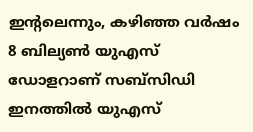ഇന്റലെന്നും, കഴിഞ്ഞ വർഷം 8 ബില്യൺ യുഎസ് ഡോളറാണ് സബ്സിഡി ഇനത്തിൽ യുഎസ്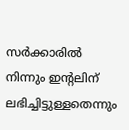സർക്കാരിൽ നിന്നും ഇന്റലിന് ലഭിച്ചിട്ടുള്ളതെന്നും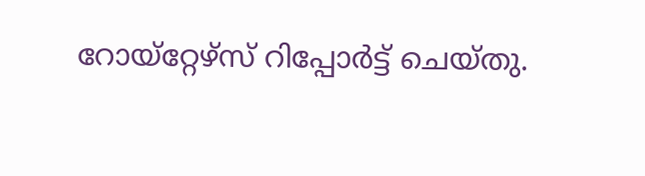റോയ്റ്റേഴ്സ് റിപ്പോർട്ട് ചെയ്തു.